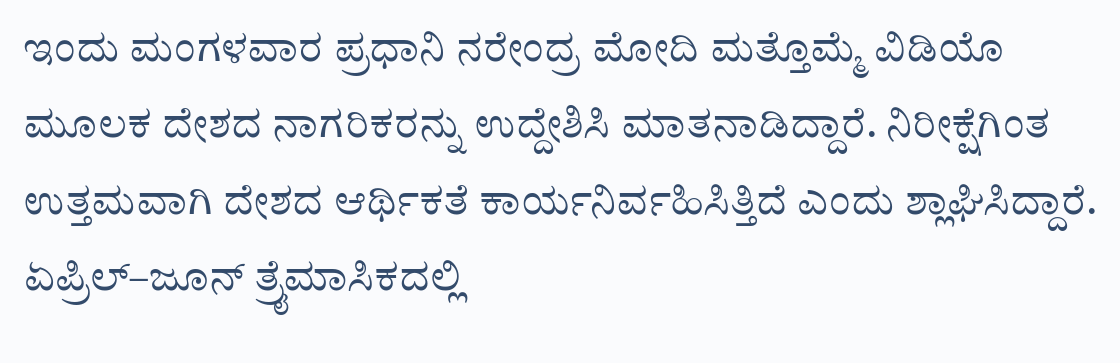ಇಂದು ಮಂಗಳವಾರ ಪ್ರಧಾನಿ ನರೇಂದ್ರ ಮೋದಿ ಮತ್ತೊಮ್ಮೆ ವಿಡಿಯೊ ಮೂಲಕ ದೇಶದ ನಾಗರಿಕರನ್ನು ಉದ್ದೇಶಿಸಿ ಮಾತನಾಡಿದ್ದಾರೆ. ನಿರೀಕ್ಷೆಗಿಂತ ಉತ್ತಮವಾಗಿ ದೇಶದ ಆರ್ಥಿಕತೆ ಕಾರ್ಯನಿರ್ವಹಿಸಿತ್ತಿದೆ ಎಂದು ಶ್ಲಾಘಿಸಿದ್ದಾರೆ. ಏಪ್ರಿಲ್–ಜೂನ್ ತ್ರೈಮಾಸಿಕದಲ್ಲಿ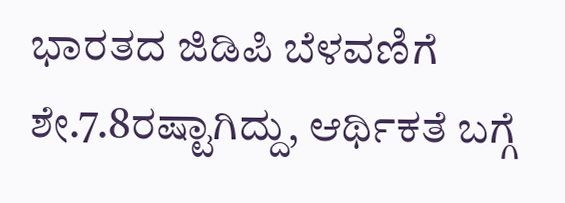ಭಾರತದ ಜಿಡಿಪಿ ಬೆಳವಣಿಗೆ ಶೇ.7.8ರಷ್ಟಾಗಿದ್ದು, ಆರ್ಥಿಕತೆ ಬಗ್ಗೆ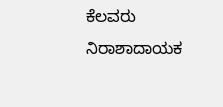ಕೆಲವರು ನಿರಾಶಾದಾಯಕ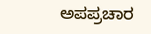ಅಪಪ್ರಚಾರ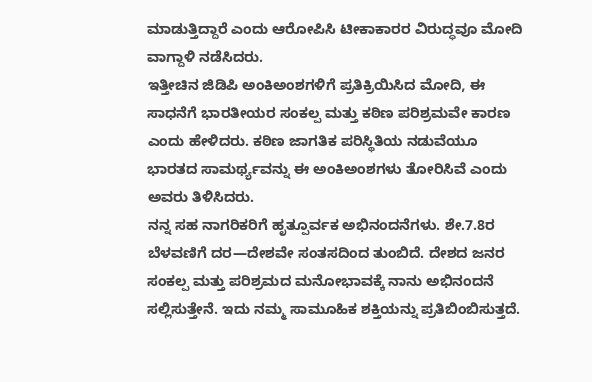ಮಾಡುತ್ತಿದ್ದಾರೆ ಎಂದು ಆರೋಪಿಸಿ ಟೀಕಾಕಾರರ ವಿರುದ್ಧವೂ ಮೋದಿ ವಾಗ್ದಾಳಿ ನಡೆಸಿದರು.
ಇತ್ತೀಚಿನ ಜಿಡಿಪಿ ಅಂಕಿಅಂಶಗಳಿಗೆ ಪ್ರತಿಕ್ರಿಯಿಸಿದ ಮೋದಿ, ಈ ಸಾಧನೆಗೆ ಭಾರತೀಯರ ಸಂಕಲ್ಪ ಮತ್ತು ಕಠಿಣ ಪರಿಶ್ರಮವೇ ಕಾರಣ ಎಂದು ಹೇಳಿದರು. ಕಠಿಣ ಜಾಗತಿಕ ಪರಿಸ್ಥಿತಿಯ ನಡುವೆಯೂ ಭಾರತದ ಸಾಮರ್ಥ್ಯವನ್ನು ಈ ಅಂಕಿಅಂಶಗಳು ತೋರಿಸಿವೆ ಎಂದು ಅವರು ತಿಳಿಸಿದರು.
ನನ್ನ ಸಹ ನಾಗರಿಕರಿಗೆ ಹೃತ್ಪೂರ್ವಕ ಅಭಿನಂದನೆಗಳು. ಶೇ.7.8ರ ಬೆಳವಣಿಗೆ ದರ—ದೇಶವೇ ಸಂತಸದಿಂದ ತುಂಬಿದೆ. ದೇಶದ ಜನರ ಸಂಕಲ್ಪ ಮತ್ತು ಪರಿಶ್ರಮದ ಮನೋಭಾವಕ್ಕೆ ನಾನು ಅಭಿನಂದನೆ ಸಲ್ಲಿಸುತ್ತೇನೆ. ಇದು ನಮ್ಮ ಸಾಮೂಹಿಕ ಶಕ್ತಿಯನ್ನು ಪ್ರತಿಬಿಂಬಿಸುತ್ತದೆ.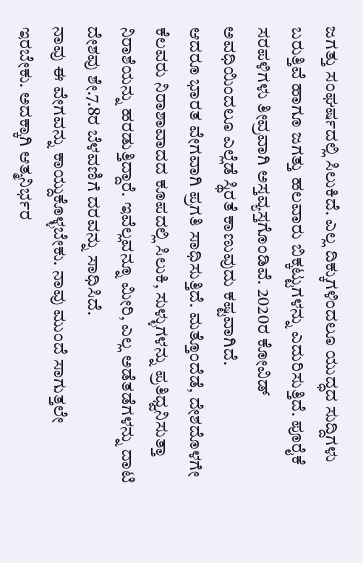ಜಗತ್ತು ಸಂಘರ್ಷದಲ್ಲಿ ಸಿಲುಕಿದೆ. ಎಲ್ಲ ದಿಕ್ಕುಗಳಿಂದಲೂ ಯುದ್ಧದ ಸುದ್ದಿಗಳು ಬರುತ್ತಿವೆ ಹಾಗೂ ಜಗತ್ತು ಹಲವಾರು ಬಿಕ್ಕಟ್ಟುಗಳನ್ನು ಎದುರಿಸುತ್ತಿದೆ. ಪೂರೈಕೆ ಸರಪಳಿಗಳು ತೀವ್ರವಾಗಿ ಅಸ್ತವ್ಯಸ್ತಗೊಂಡಿವೆ. 2020ರ ಕೋವಿಡ್ ಅವಧಿಯಿಂದಲೂ ಎಲ್ಲೆಡೆ ಸ್ಥಿರತೆ ಕಾಣುವುದು ಕಷ್ಟವಾಗಿದೆ.
ಆದರೂ ಭಾರತ ವೇಗವಾಗಿ ಪ್ರಗತಿ ಸಾಧಿಸುತ್ತಿದೆ. ಮತ್ತೊಂದೆಡೆ, ದೇಶದೊಳಗೇ ಕೆಲವರು ನಿರಾಶಾವಾದದ ಕೂಪದಲ್ಲಿ ಸಿಲುಕಿ, ಸುಳ್ಳುಗಳನ್ನು ಪ್ರತಿಧ್ವನಿಸುತ್ತಾ ನಿರಾಶೆಯನ್ನು ಹರಡುತ್ತಿದ್ದಾರೆ. ಇವೆಲ್ಲವನ್ನೂ ಮೀರಿ, ಎಲ್ಲ ಅಡೆತಡೆಗಳನ್ನು ದಾಟಿ ದೇಶವು ಶೇ.7.8ರ ಬೆಳವಣಿಗೆ ದರವನ್ನು ಸಾಧಿಸಿದೆ.
ನಾವು ಈ ವೇಗವನ್ನು ಕಾಯ್ದುಕೊಳ್ಳಬೇಕು. ನಾವು ಮುಂದೆ ಸಾಗುತ್ತಲೇ ಇರಬೇಕು. ಅದಕ್ಕಾಗಿ ಆತ್ಮನಿರ್ಭರ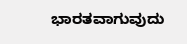ಭಾರತವಾಗುವುದು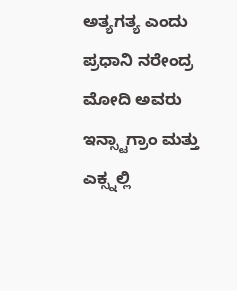ಅತ್ಯಗತ್ಯ ಎಂದು ಪ್ರಧಾನಿ ನರೇಂದ್ರ ಮೋದಿ ಅವರು ಇನ್ಸ್ಟಾಗ್ರಾಂ ಮತ್ತು ಎಕ್ಸ್ನಲ್ಲಿ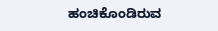ಹಂಚಿಕೊಂಡಿರುವ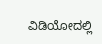ವಿಡಿಯೋದಲ್ಲಿ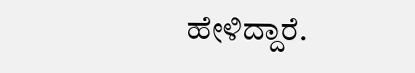ಹೇಳಿದ್ದಾರೆ.